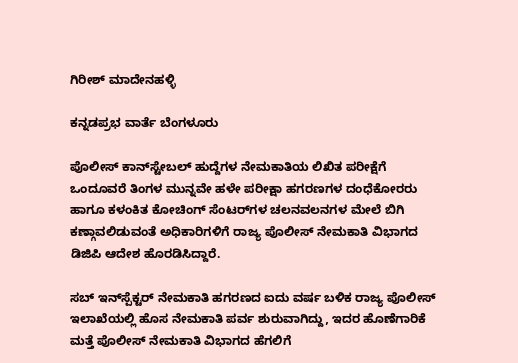ಗಿರೀಶ್ ಮಾದೇನಹಳ್ಳಿ

ಕನ್ನಡಪ್ರಭ ವಾರ್ತೆ ಬೆಂಗಳೂರು

ಪೊಲೀಸ್ ಕಾನ್‌ಸ್ಟೇಬಲ್‌ ಹುದ್ದೆಗಳ ನೇಮಕಾತಿಯ ಲಿಖಿತ ಪರೀಕ್ಷೆಗೆ ಒಂದೂವರೆ ತಿಂಗಳ ಮುನ್ನವೇ ಹಳೇ ಪರೀಕ್ಷಾ ಹಗರಣಗಳ ದಂಧೆಕೋರರು ಹಾಗೂ ಕಳಂಕಿತ ಕೋಚಿಂಗ್ ಸೆಂಟರ್‌ಗಳ ಚಲನವಲನಗಳ ಮೇಲೆ ಬಿಗಿ ಕಣ್ಗಾವಲಿಡುವಂತೆ ಅಧಿಕಾರಿಗಳಿಗೆ ರಾಜ್ಯ ಪೊಲೀಸ್ ನೇಮಕಾತಿ ವಿಭಾಗದ ಡಿಜಿಪಿ ಆದೇಶ ಹೊರಡಿಸಿದ್ದಾರೆ.

ಸಬ್ ಇನ್‌ಸ್ಪೆಕ್ಟರ್ ನೇಮಕಾತಿ ಹಗರಣದ ಐದು ವರ್ಷ ಬಳಿಕ ರಾಜ್ಯ ಪೊಲೀಸ್ ಇಲಾಖೆಯಲ್ಲಿ ಹೊಸ ನೇಮಕಾತಿ ಪರ್ವ ಶುರುವಾಗಿದ್ದು, ಇದರ ಹೊಣೆಗಾರಿಕೆ ಮತ್ತೆ ಪೊಲೀಸ್ ನೇಮಕಾತಿ ವಿಭಾಗದ ಹೆಗಲಿಗೆ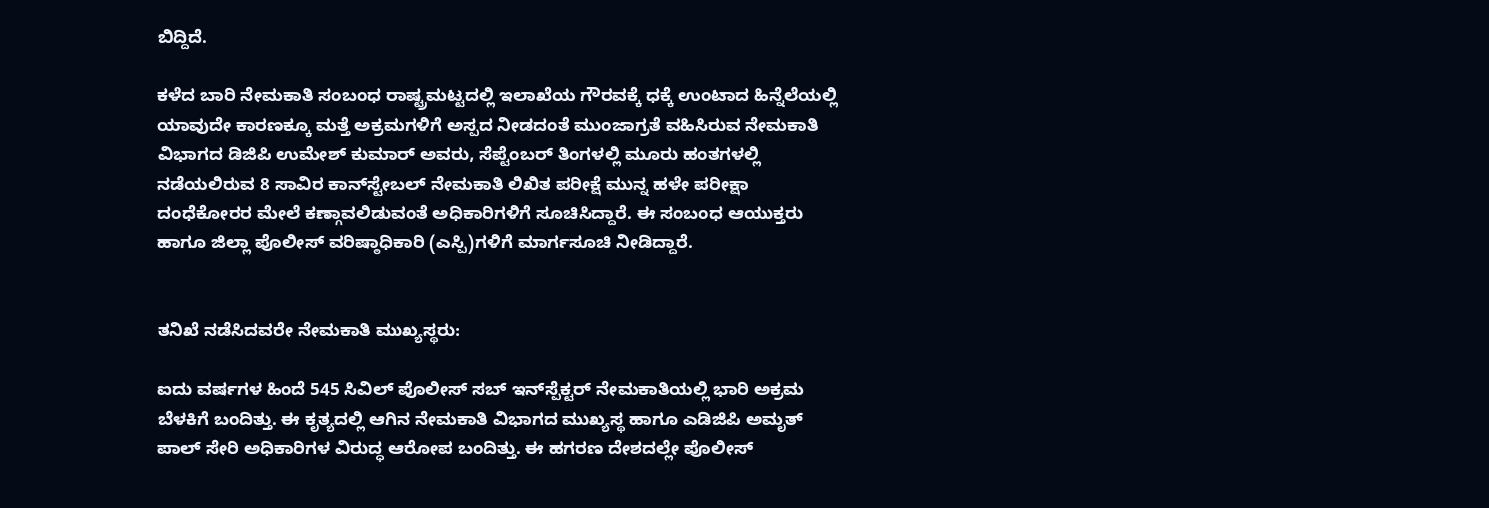ಬಿದ್ದಿದೆ.

ಕಳೆದ ಬಾರಿ ನೇಮಕಾತಿ ಸಂಬಂಧ ರಾಷ್ಟ್ರಮಟ್ಟದಲ್ಲಿ ಇಲಾಖೆಯ ಗೌರವಕ್ಕೆ ಧಕ್ಕೆ ಉಂಟಾದ ಹಿನ್ನೆಲೆಯಲ್ಲಿ ಯಾವುದೇ ಕಾರಣಕ್ಕೂ ಮತ್ತೆ ಅಕ್ರಮಗಳಿಗೆ ಅಸ್ಪದ ನೀಡದಂತೆ ಮುಂಜಾಗ್ರತೆ ವಹಿಸಿರುವ ನೇಮಕಾತಿ ವಿಭಾಗದ ಡಿಜಿಪಿ ಉಮೇಶ್ ಕುಮಾರ್ ಅವರು, ಸೆಪ್ಟೆಂಬರ್‌ ತಿಂಗಳಲ್ಲಿ ಮೂರು ಹಂತಗಳಲ್ಲಿ ನಡೆಯಲಿರುವ 8 ಸಾವಿರ ಕಾನ್‌ಸ್ಟೇಬಲ್‌ ನೇಮಕಾತಿ ಲಿಖಿತ ಪರೀಕ್ಷೆ ಮುನ್ನ ಹಳೇ ಪರೀಕ್ಷಾ ದಂಧೆಕೋರರ ಮೇಲೆ ಕಣ್ಗಾವಲಿಡುವಂತೆ ಅಧಿಕಾರಿಗಳಿಗೆ ಸೂಚಿಸಿದ್ದಾರೆ. ಈ ಸಂಬಂಧ ಆಯುಕ್ತರು ಹಾಗೂ ಜಿಲ್ಲಾ ಪೊಲೀಸ್ ವರಿಷ್ಠಾಧಿಕಾರಿ (ಎಸ್ಪಿ)ಗಳಿಗೆ ಮಾರ್ಗಸೂಚಿ ನೀಡಿದ್ದಾರೆ.


ತನಿಖೆ ನಡೆಸಿದವರೇ ನೇಮಕಾತಿ ಮುಖ್ಯಸ್ಥರು:

ಐದು ವರ್ಷಗಳ ಹಿಂದೆ 545 ಸಿವಿಲ್ ಪೊಲೀಸ್ ಸಬ್‌ ಇನ್‌ಸ್ಪೆಕ್ಟರ್‌ ನೇಮಕಾತಿಯಲ್ಲಿ ಭಾರಿ ಅಕ್ರಮ ಬೆಳಕಿಗೆ ಬಂದಿತ್ತು. ಈ ಕೃತ್ಯದಲ್ಲಿ ಆಗಿನ ನೇಮಕಾತಿ ವಿಭಾಗದ ಮುಖ್ಯಸ್ಥ ಹಾಗೂ ಎಡಿಜಿಪಿ ಅಮೃತ್ ಪಾಲ್ ಸೇರಿ ಅಧಿಕಾರಿಗಳ ವಿರುದ್ಧ ಆರೋಪ ಬಂದಿತ್ತು. ಈ ಹಗರಣ ದೇಶದಲ್ಲೇ ಪೊಲೀಸ್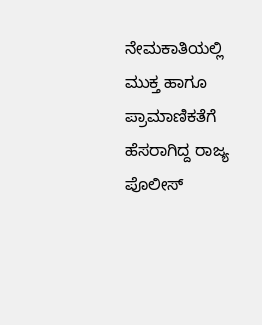ನೇಮಕಾತಿಯಲ್ಲಿ ಮುಕ್ತ ಹಾಗೂ ಪ್ರಾಮಾಣಿಕತೆಗೆ ಹೆಸರಾಗಿದ್ದ ರಾಜ್ಯ ಪೊಲೀಸ್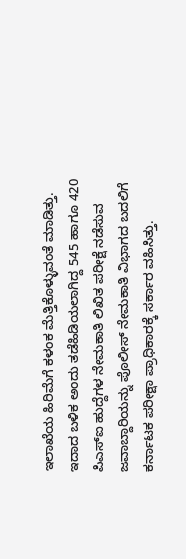ಇಲಾಖೆಯ ಹಿರಿಮೆಗೆ ಕಳಂಕ ಮೆತ್ತಿಕೊಳ್ಳುವಂತೆ ಮಾಡಿತ್ತು. ಇದಾದ ಬಳಿಕ ಅಂದು ತಡೆಹಿಡಿಯಲಾಗಿದ್ದ 545 ಹಾಗೂ 420 ಪಿಎಸ್‌ಐ ಹುದ್ದೆಗಳ ನೇಮಕಾತಿ ಲಿಖಿತ ಪರೀಕ್ಷೆ ನಡೆಸುವ ಜವಾಬ್ದಾರಿಯನ್ನು ಪೊಲೀಸ್ ನೇಮಕಾತಿ ವಿಭಾಗದ ಬದಲಿಗೆ ಕರ್ನಾಟಕ ಪರೀಕ್ಷಾ ಪ್ರಾಧಿಕಾರಕ್ಕೆ ಸರ್ಕಾರ ವಹಿಸಿತ್ತು.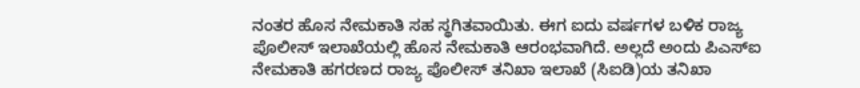ನಂತರ ಹೊಸ ನೇಮಕಾತಿ ಸಹ ಸ್ಥಗಿತವಾಯಿತು. ಈಗ ಐದು ವರ್ಷಗಳ ಬಳಿಕ ರಾಜ್ಯ ಪೊಲೀಸ್ ಇಲಾಖೆಯಲ್ಲಿ ಹೊಸ ನೇಮಕಾತಿ ಆರಂಭವಾಗಿದೆ. ಅಲ್ಲದೆ ಅಂದು ಪಿಎಸ್ಐ ನೇಮಕಾತಿ ಹಗರಣದ ರಾಜ್ಯ ಪೊಲೀಸ್ ತನಿಖಾ ಇಲಾಖೆ (ಸಿಐಡಿ)ಯ ತನಿಖಾ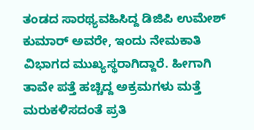ತಂಡದ ಸಾರಥ್ಯವಹಿಸಿದ್ದ ಡಿಜಿಪಿ ಉಮೇಶ್ ಕುಮಾರ್ ಅವರೇ, ಇಂದು ನೇಮಕಾತಿ ವಿಭಾಗದ ಮುಖ್ಯಸ್ಥರಾಗಿದ್ದಾರೆ. ಹೀಗಾಗಿ ತಾವೇ ಪತ್ತೆ ಹಚ್ಚಿದ್ದ ಅಕ್ರಮಗಳು ಮತ್ತೆ ಮರುಕಳಿಸದಂತೆ ಪ್ರತಿ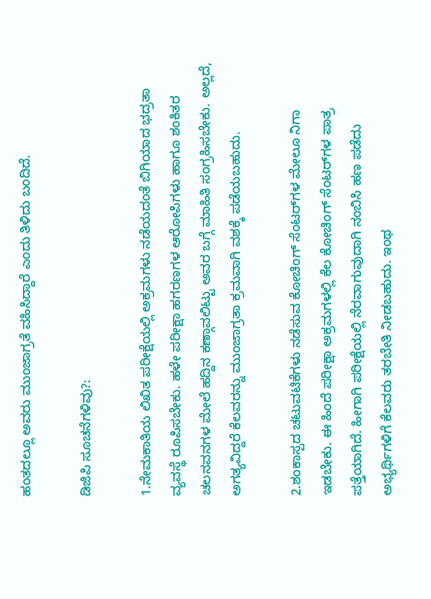ಹಂತದಲ್ಲೂ ಅವರು ಮುಂಜಾಗ್ರತೆ ವಹಿಸಿದ್ದಾರೆ ಎಂದು ತಿಳಿದು ಬಂದಿದೆ.

ಡಿಜಿಪಿ ಸೂಚನೆಗಳಿವು?:

1.ನೇಮಕಾತಿಯ ಲಿಖಿತ ಪರೀಕ್ಷೆಯಲ್ಲಿ ಅಕ್ರಮಗಳು ನಡೆಯದಂತೆ ಬಿಗಿಯಾದ ಭದ್ರತಾ ವ್ಯವಸ್ಥೆ ರೂಪಿಸಬೇಕು. ಹಳೇ ಪರೀಕ್ಷಾ ಹಗರಣಗಳ ಆರೋಪಿಗಳು ಹಾಗೂ ಶಂಕಿತರ ಚಲನವನಗಳ ಮೇಲೆ ಹದ್ದಿನ ಕಣ್ಗಾವಲಿಟ್ಟು ಅವರ ಬಗ್ಗೆ ಮಾಹಿತಿ ಸಂಗ್ರಹಿಸಬೇಕು. ಅಲ್ಲದೆ, ಅಗತ್ಯವಿದ್ದರೆ ಕೆಲವರನ್ನು ಮುಂಜಾಗ್ರತಾ ಕ್ರಮವಾಗಿ ವಶಕ್ಕೆ ಪಡೆಯಬಹುದು.

2.ಶಂಕಾಸ್ಪದ ಚಟುವಟಿಕೆಗಳು ನಡೆಸುವ ಕೋಚಿಂಗ್ ಸೆಂಟರ್‌ಗಳ ಮೇಲೂ ನಿಗಾ ಇಡಬೇಕು. ಈ ಹಿಂದೆ ಪರೀಕ್ಷಾ ಅಕ್ರಮಗಳಲ್ಲಿ ಕೆಲ ಕೋಚಿಂಗ್ ಸೆಂಟರ್‌ಗಳ ಪಾತ್ರ ಪತ್ತೆಯಾಗಿದೆ. ಹೀಗಾಗಿ ಪರೀಕ್ಷೆಯಲ್ಲಿ ನೆರವಾಗುವುದಾಗಿ ನಂಬಿಸಿ ಹಣ ಪಡೆದು ಅಭ್ಯರ್ಥಿಗಳಿಗೆ ಕೆಲವರು ತರಬೇತಿ ನೀಡಬಹುದು. ಇಂಥ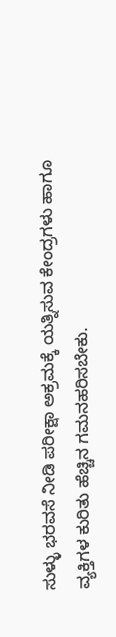ಸುಳ್ಳು ಭರವಸೆ ನೀಡಿ ಪರೀಕ್ಷಾ ಅಕ್ರಮಕ್ಕೆ ಯತ್ನಿಸುವ ಕೇಂದ್ರಗಳು ಹಾಗೂ ವ್ಯಕ್ತಿಗಳ ಕುರಿತು ಹೆಚ್ಚಿನ ಗಮನಹರಿಸಬೇಕು.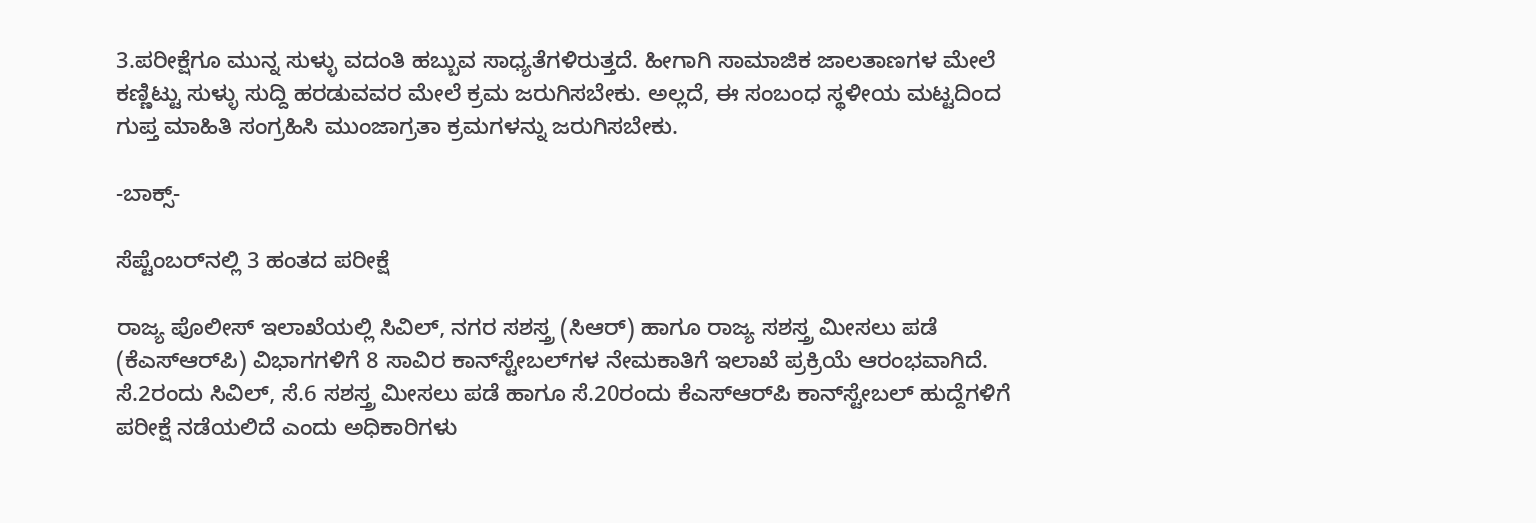3.ಪರೀಕ್ಷೆಗೂ ಮುನ್ನ ಸುಳ್ಳು ವದಂತಿ ಹಬ್ಬುವ ಸಾಧ್ಯತೆಗಳಿರುತ್ತದೆ. ಹೀಗಾಗಿ ಸಾಮಾಜಿಕ ಜಾಲತಾಣಗಳ ಮೇಲೆ ಕಣ್ಣಿಟ್ಟು ಸುಳ್ಳು ಸುದ್ದಿ ಹರಡುವವರ ಮೇಲೆ ಕ್ರಮ ಜರುಗಿಸಬೇಕು. ಅಲ್ಲದೆ, ಈ ಸಂಬಂಧ ಸ್ಥಳೀಯ ಮಟ್ಟದಿಂದ ಗುಪ್ತ ಮಾಹಿತಿ ಸಂಗ್ರಹಿಸಿ ಮುಂಜಾಗ್ರತಾ ಕ್ರಮಗಳನ್ನು ಜರುಗಿಸಬೇಕು.

-ಬಾಕ್ಸ್‌-

ಸೆಪ್ಟೆಂಬರ್‌ನಲ್ಲಿ 3 ಹಂತದ ಪರೀಕ್ಷೆ

ರಾಜ್ಯ ಪೊಲೀಸ್ ಇಲಾಖೆಯಲ್ಲಿ ಸಿವಿಲ್‌, ನಗರ ಸಶಸ್ತ್ರ (ಸಿಆರ್‌) ಹಾಗೂ ರಾಜ್ಯ ಸಶಸ್ತ್ರ ಮೀಸಲು ಪಡೆ (ಕೆಎಸ್‌ಆರ್‌ಪಿ) ವಿಭಾಗಗಳಿಗೆ 8 ಸಾವಿರ ಕಾನ್‌ಸ್ಟೇಬಲ್‌ಗಳ ನೇಮಕಾತಿಗೆ ಇಲಾಖೆ ಪ್ರಕ್ರಿಯೆ ಆರಂಭವಾಗಿದೆ. ಸೆ.2ರಂದು ಸಿವಿಲ್‌, ಸೆ.6 ಸಶಸ್ತ್ರ ಮೀಸಲು ಪಡೆ ಹಾಗೂ ಸೆ.20ರಂದು ಕೆಎಸ್‌ಆರ್‌ಪಿ ಕಾನ್‌ಸ್ಟೇಬಲ್‌ ಹುದ್ದೆಗಳಿಗೆ ಪರೀಕ್ಷೆ ನಡೆಯಲಿದೆ ಎಂದು ಅಧಿಕಾರಿಗಳು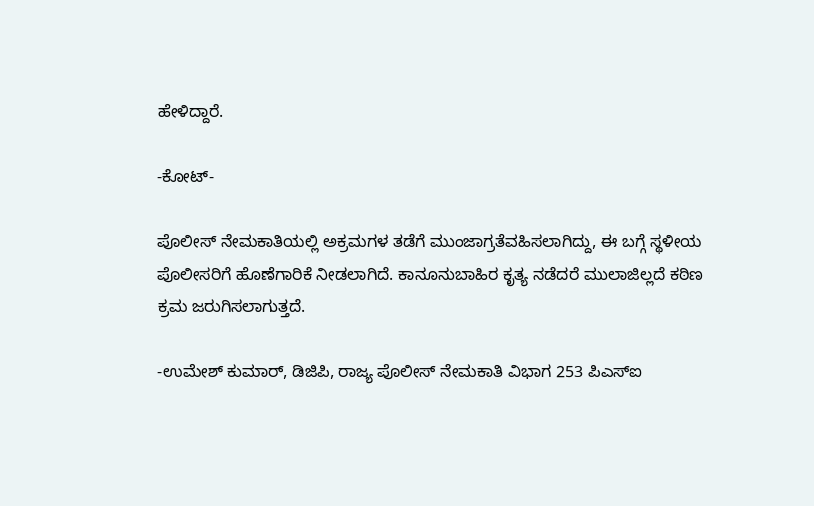ಹೇಳಿದ್ದಾರೆ.

-ಕೋಟ್‌-

ಪೊಲೀಸ್ ನೇಮಕಾತಿಯಲ್ಲಿ ಅಕ್ರಮಗಳ ತಡೆಗೆ ಮುಂಜಾಗ್ರತೆವಹಿಸಲಾಗಿದ್ದು, ಈ ಬಗ್ಗೆ ಸ್ಥಳೀಯ ಪೊಲೀಸರಿಗೆ ಹೊಣೆಗಾರಿಕೆ ನೀಡಲಾಗಿದೆ. ಕಾನೂನುಬಾಹಿರ ಕೃತ್ಯ ನಡೆದರೆ ಮುಲಾಜಿಲ್ಲದೆ ಕಠಿಣ ಕ್ರಮ ಜರುಗಿಸಲಾಗುತ್ತದೆ.

-ಉಮೇಶ್ ಕುಮಾರ್, ಡಿಜಿಪಿ, ರಾಜ್ಯ ಪೊಲೀಸ್ ನೇಮಕಾತಿ ವಿಭಾಗ 253 ಪಿಎಸ್ಐ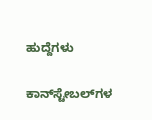ಹುದ್ದೆಗಳು

ಕಾನ್‌ಸ್ಟೇಬಲ್‌ಗಳ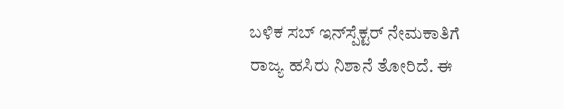ಬಳಿಕ ಸಬ್ ಇನ್‌ಸ್ಪೆಕ್ಟರ್‌ ನೇಮಕಾತಿಗೆ ರಾಜ್ಯ ಹಸಿರು ನಿಶಾನೆ ತೋರಿದೆ. ಈ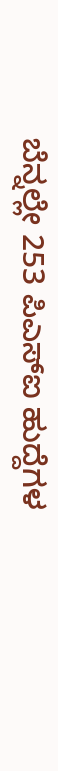ಬೆನ್ನಲ್ಲೇ 253 ಪಿಎಸ್‌ಐ ಹುದ್ದೆಗಳ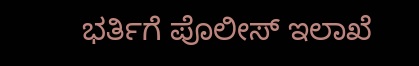ಭರ್ತಿಗೆ ಪೊಲೀಸ್ ಇಲಾಖೆ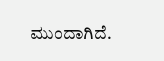ಮುಂದಾಗಿದೆ.